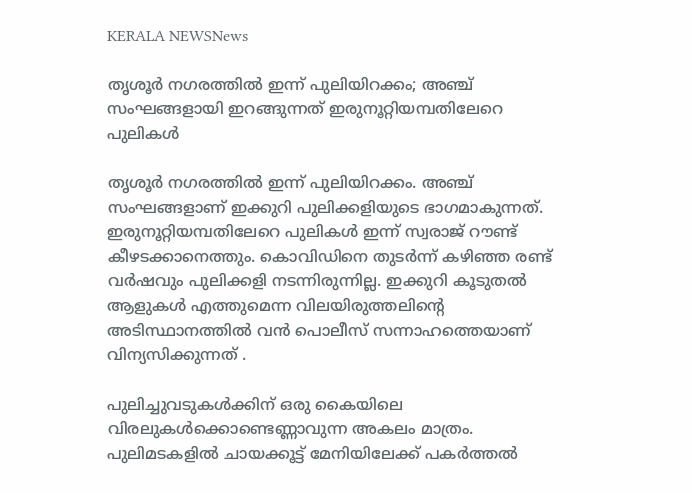KERALA NEWSNews

തൃശൂര്‍ നഗരത്തില്‍ ഇന്ന് പുലിയിറക്കം; അഞ്ച് സംഘങ്ങളായി ഇറങ്ങുന്നത് ഇരുനൂറ്റിയമ്പതിലേറെ പുലികള്‍

തൃശൂര്‍ നഗരത്തില്‍ ഇന്ന് പുലിയിറക്കം. അഞ്ച് സംഘങ്ങളാണ് ഇക്കുറി പുലിക്കളിയുടെ ഭാഗമാകുന്നത്. ഇരുനൂറ്റിയമ്പതിലേറെ പുലികള്‍ ഇന്ന് സ്വരാജ് റൗണ്ട് കീഴടക്കാനെത്തും. കൊവിഡിനെ തുടര്‍ന്ന് കഴിഞ്ഞ രണ്ട് വര്‍ഷവും പുലിക്കളി നടന്നിരുന്നില്ല. ഇക്കുറി കൂടുതല്‍ ആളുകള്‍ എത്തുമെന്ന വിലയിരുത്തലിന്റെ അടിസ്ഥാനത്തില്‍ വന്‍ പൊലീസ് സന്നാഹത്തെയാണ് വിന്യസിക്കുന്നത് .

പുലിച്ചുവടുകള്‍ക്കിന് ഒരു കൈയിലെ വിരലുകള്‍ക്കൊണ്ടെണ്ണാവുന്ന അകലം മാത്രം. പുലിമടകളില്‍ ചായക്കൂട്ട് മേനിയിലേക്ക് പകര്‍ത്തല്‍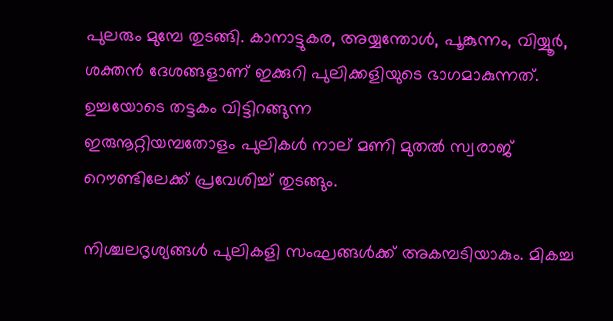പുലരും മുമ്പേ തുടങ്ങി. കാനാട്ടുകര, അയ്യന്തോള്‍, പൂങ്കുന്നം, വിയ്യൂര്‍, ശക്തന്‍ ദേശങ്ങളാണ് ഇക്കുറി പുലിക്കളിയുടെ ഭാഗമാകുന്നത്. ഉച്ചയോടെ തട്ടകം വിട്ടിറങ്ങുന്ന
ഇരുനൂറ്റിയമ്പതോളം പുലികള്‍ നാല് മണി മുതല്‍ സ്വരാജ് റൌണ്ടിലേക്ക് പ്രവേശിച്ച് തുടങ്ങും.

നിശ്ചലദൃശ്യങ്ങള്‍ പുലികളി സംഘങ്ങള്‍ക്ക് അകമ്പടിയാകും. മികച്ച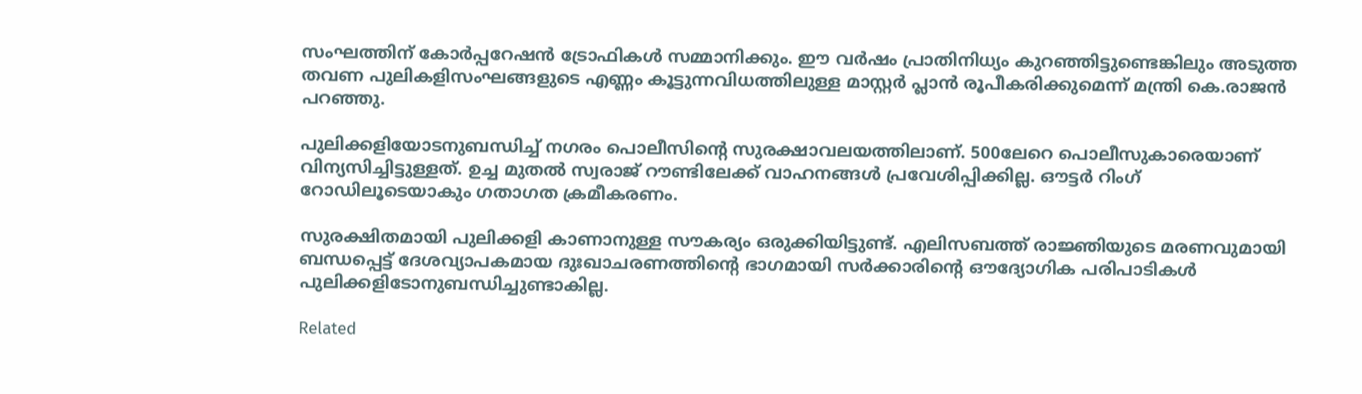സംഘത്തിന് കോര്‍പ്പറേഷന്‍ ട്രോഫികള്‍ സമ്മാനിക്കും. ഈ വര്‍ഷം പ്രാതിനിധ്യം കുറഞ്ഞിട്ടുണ്ടെങ്കിലും അടുത്ത തവണ പുലികളിസംഘങ്ങളുടെ എണ്ണം കൂട്ടുന്നവിധത്തിലുള്ള മാസ്റ്റര്‍ പ്ലാന്‍ രൂപീകരിക്കുമെന്ന് മന്ത്രി കെ.രാജന്‍ പറഞ്ഞു.

പുലിക്കളിയോടനുബന്ധിച്ച് നഗരം പൊലീസിന്റെ സുരക്ഷാവലയത്തിലാണ്. 500ലേറെ പൊലീസുകാരെയാണ് വിന്യസിച്ചിട്ടുള്ളത്. ഉച്ച മുതല്‍ സ്വരാജ് റൗണ്ടിലേക്ക് വാഹനങ്ങള്‍ പ്രവേശിപ്പിക്കില്ല. ഔട്ടര്‍ റിംഗ് റോഡിലൂടെയാകും ഗതാഗത ക്രമീകരണം.

സുരക്ഷിതമായി പുലിക്കളി കാണാനുള്ള സൗകര്യം ഒരുക്കിയിട്ടുണ്ട്. എലിസബത്ത് രാജ്ഞിയുടെ മരണവുമായി ബന്ധപ്പെട്ട് ദേശവ്യാപകമായ ദുഃഖാചരണത്തിന്റെ ഭാഗമായി സര്‍ക്കാരിന്റെ ഔദ്യോഗിക പരിപാടികള്‍ പുലിക്കളിടോനുബന്ധിച്ചുണ്ടാകില്ല.

Related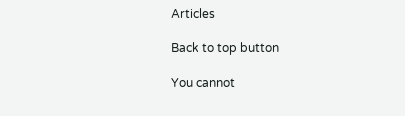Articles

Back to top button

You cannot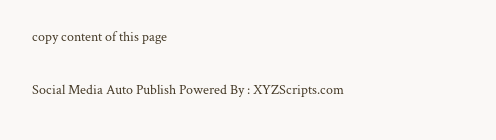copy content of this page

Social Media Auto Publish Powered By : XYZScripts.com